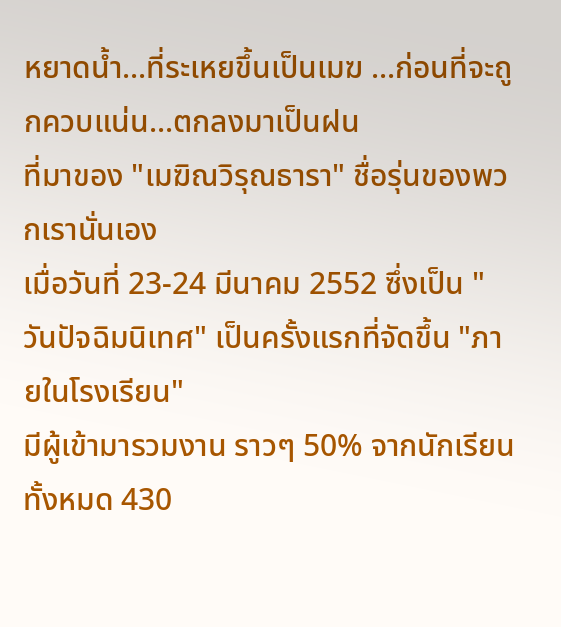หยาดน้ำ...ที่ระเหยขึ้นเป็นเมฆ ...ก่อนที่จะถูกควบแน่น...ตกลงมาเป็นฝน
ที่มาของ "เมฆิณวิรุณธารา" ชื่อรุ่นของพวกเรานั่นเอง
เมื่อวันที่ 23-24 มีนาคม 2552 ซึ่งเป็น "วันปัจฉิมนิเทศ" เป็นครั้งแรกที่จัดขึ้น "ภายในโรงเรียน"
มีผู้เข้ามารวมงาน ราวๆ 50% จากนักเรียนทั้งหมด 430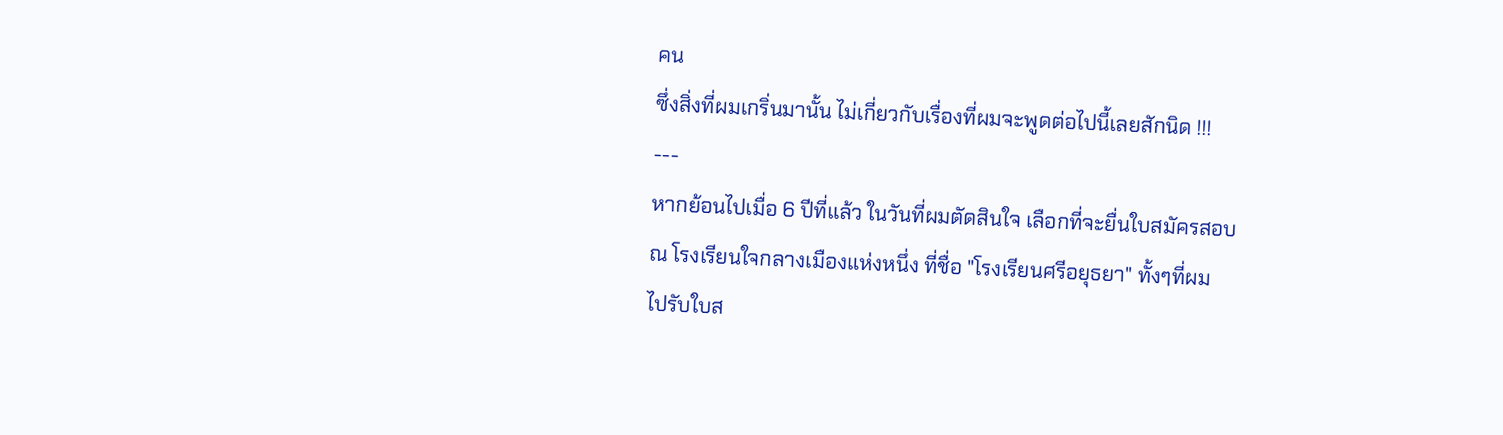คน
ซึ่งสิ่งที่ผมเกริ่นมานั้น ไม่เกี่ยวกับเรื่องที่ผมจะพูดต่อไปนี้เลยสักนิด !!!
---
หากย้อนไปเมื่อ 6 ปีที่แล้ว ในวันที่ผมตัดสินใจ เลือกที่จะยื่นใบสมัครสอบ
ณ โรงเรียนใจกลางเมืองแห่งหนึ่ง ที่ชื่อ "โรงเรียนศรีอยุธยา" ทั้งๆที่ผม
ไปรับใบส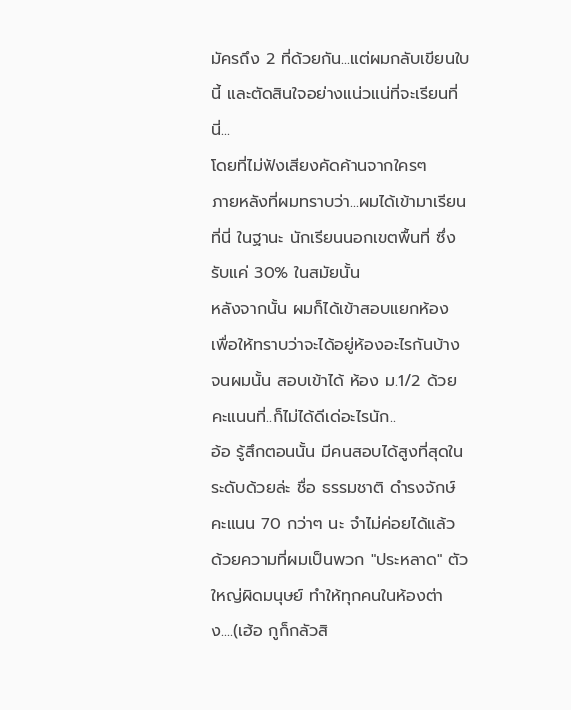มัครถึง 2 ที่ด้วยกัน...แต่ผมกลับเขียนใบนี้ และตัดสินใจอย่างแน่วแน่ที่จะเรียนที่นี่...
โดยที่ไม่ฟังเสียงคัดค้านจากใครๆ
ภายหลังที่ผมทราบว่า...ผมได้เข้ามาเรียนที่นี่ ในฐานะ นักเรียนนอกเขตพื้นที่ ซึ่งรับแค่ 30% ในสมัยนั้น
หลังจากนั้น ผมก็ได้เข้าสอบแยกห้อง เพื่อให้ทราบว่าจะได้อยู่ห้องอะไรกันบ้าง
จนผมนั้น สอบเข้าได้ ห้อง ม.1/2 ด้วยคะแนนที่..ก็ไม่ได้ดีเด่อะไรนัก..
อ้อ รู้สึกตอนนั้น มีคนสอบได้สูงที่สุดในระดับด้วยล่ะ ชื่อ ธรรมชาติ ดำรงจักษ์ คะแนน 70 กว่าๆ นะ จำไม่ค่อยได้แล้ว
ด้วยความที่ผมเป็นพวก "ประหลาด" ตัวใหญ่ผิดมนุษย์ ทำให้ทุกคนในห้องต่าง....(เฮ้อ กูก็กลัวสิ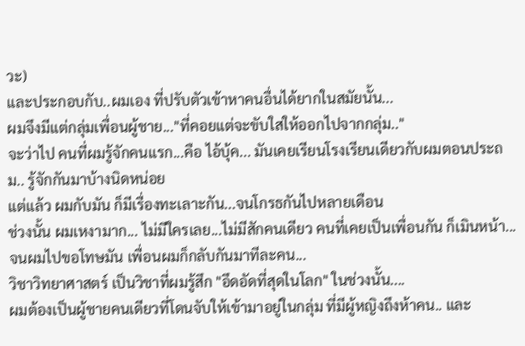วะ)
และประกอบกับ..ผมเอง ที่ปรับตัวเข้าหาคนอื่นได้ยากในสมัยนั้น...
ผมจึงมีแต่กลุ่มเพื่อนผู้ชาย..."ที่คอยแต่จะขับใสให้ออกไปจากกลุ่ม.."
จะว่าไป คนที่ผมรู้จักคนแรก...คือ ไอ้บุ้ค... มันเคยเรียนโรงเรียนเดียวกับผมตอนประถม.. รู้จักกันมาบ้างนิดหน่อย
แต่แล้ว ผมกับมัน ก็มีเรื่องทะเลาะกัน...จนโกรธกันไปหลายเดือน
ช่วงนั้น ผมเหงามาก... ไม่มีใครเลย...ไม่มีสักคนเดียว คนที่เคยเป็นเพื่อนกัน ก็เมินหน้า...
จนผมไปขอโทษมัน เพื่อนผมก็กลับกันมาทีละคน...
วิชาวิทยาศาสตร์ เป็นวิชาที่ผมรู้สึก "อึดอัดที่สุดในโลก" ในช่วงนั้น....
ผมต้องเป็นผู้ชายคนเดียวที่โดนจับให้เข้ามาอยู่ในกลุ่ม ที่มีผู้หญิงถึงห้าคน.. และ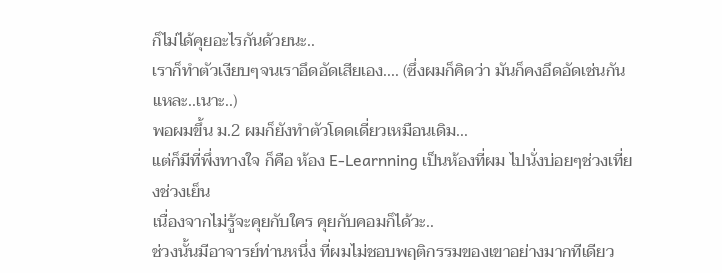ก็ไม่ได้คุยอะไรกันด้วยนะ..
เราก็ทำตัวเงียบๆจนเราอึดอัดเสียเอง.... (ซึ่งผมก็คิดว่า มันก็คงอึดอัดเช่นกันแหละ..เนาะ..)
พอผมขึ้น ม.2 ผมก็ยังทำตัวโดดเดี่ยวเหมือนเดิม...
แต่ก็มีที่พึ่งทางใจ ก็คือ ห้อง E-Learnning เป็นห้องที่ผม ไปนั่งบ่อยๆช่วงเที่ยงช่วงเย็น
เนื่องจากไม่รู้จะคุยกับใคร คุยกับคอมก็ได้วะ..
ช่วงนั้นมีอาจารย์ท่านหนึ่ง ที่ผมไม่ชอบพฤติกรรมของเขาอย่างมากทีเดียว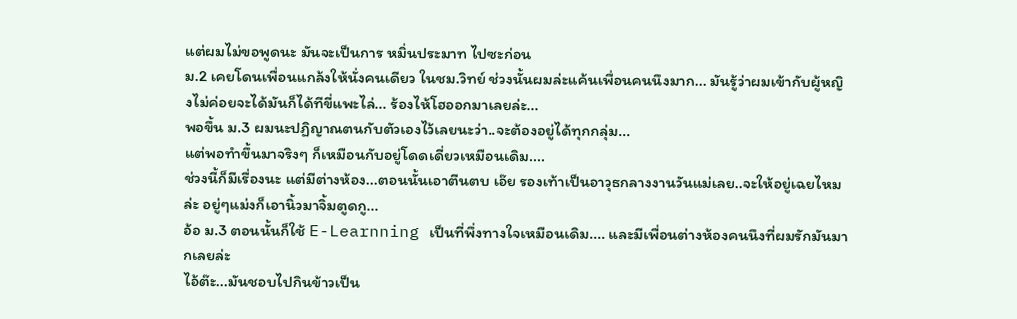แต่ผมไม่ขอพูดนะ มันจะเป็นการ หมิ่นประมาท ไปซะก่อน
ม.2 เคยโดนเพื่อนแกล้งให้นั่งคนเดียว ในชม.วิทย์ ช่วงนั้นผมล่ะแค้นเพื่อนคนนึงมาก... มันรู้ว่าผมเข้ากับผู้หญิงไม่ค่อยจะได้มันก็ได้ทีขี่แพะไล่... ร้องไห้โฮออกมาเลยล่ะ...
พอขึ้น ม.3 ผมนะปฏิญาณตนกับตัวเองไว้เลยนะว่า..จะต้องอยู่ได้ทุกกลุ่ม...
แต่พอทำขึ้นมาจริงๆ ก็เหมือนกับอยู่โดดเดี่ยวเหมือนเดิม....
ช่วงนี้ก็มีเรื่องนะ แต่มีต่างห้อง...ตอนนั้นเอาตีนตบ เอ๊ย รองเท้าเป็นอาวุธกลางงานวันแม่เลย..จะให้อยู่เฉยไหมล่ะ อยู่ๆแม่งก็เอานิ้วมาจิ้มตูดกู...
อ้อ ม.3 ตอนนั้นก็ใช้ E-Learnning เป็นที่พึ่งทางใจเหมือนเดิม.... และมีเพื่อนต่างห้องคนนึงที่ผมรักมันมากเลยล่ะ
ไอ้ต๊ะ...มันชอบไปกินข้าวเป็น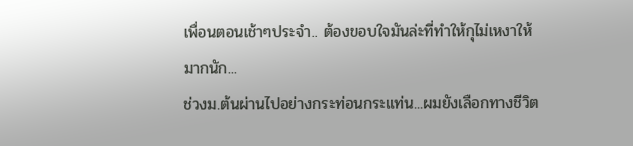เพื่อนตอนเช้าๆประจำ.. ต้องขอบใจมันล่ะที่ทำให้กุไม่เหงาให้มากนัก...
ช่วงม.ต้นผ่านไปอย่างกระท่อนกระแท่น...ผมยังเลือกทางชีวิต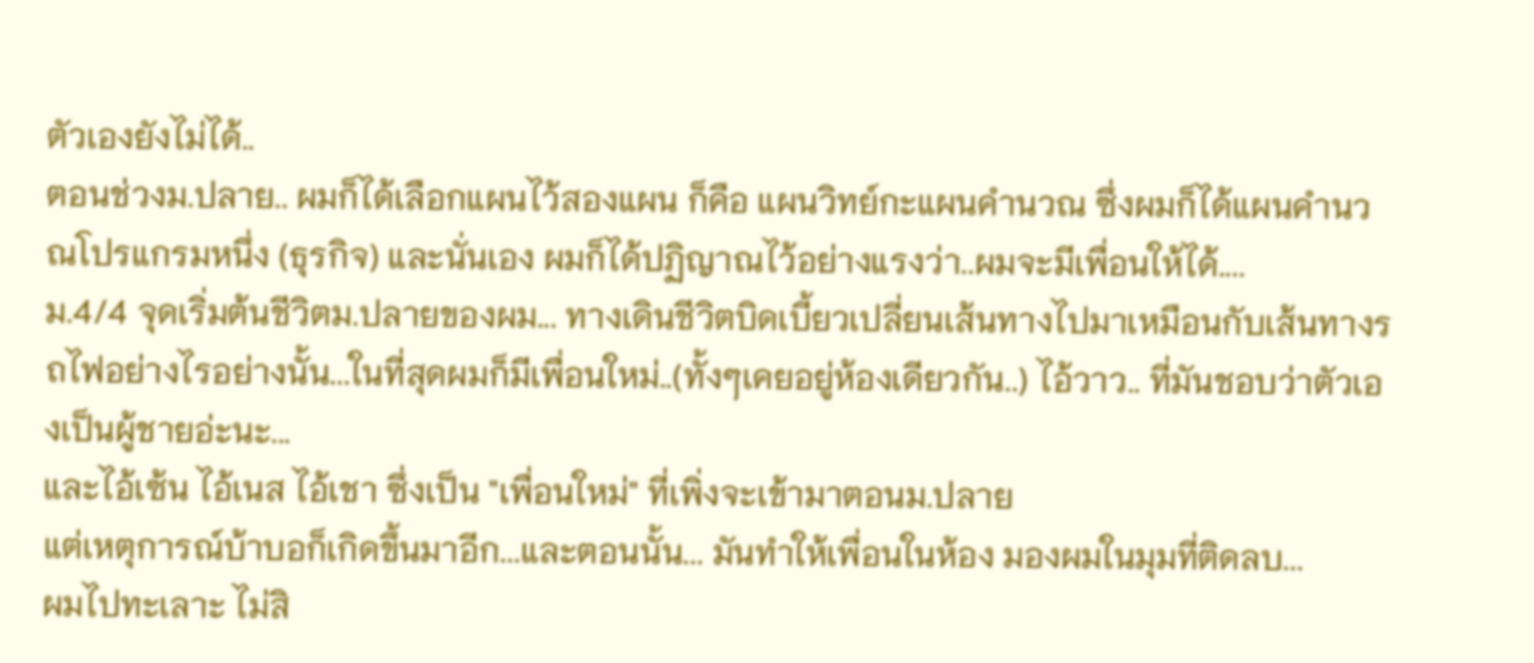ตัวเองยังไม่ได้..
ตอนช่วงม.ปลาย.. ผมก็ได้เลือกแผนไว้สองแผน ก็คือ แผนวิทย์กะแผนคำนวณ ซึ่งผมก็ได้แผนคำนวณโปรแกรมหนึ่ง (ธุรกิจ) และนั่นเอง ผมก็ได้ปฏิญาณไว้อย่างแรงว่า..ผมจะมีเพื่อนให้ได้....
ม.4/4 จุดเริ่มต้นชีวิตม.ปลายของผม... ทางเดินชีวิตบิดเบี้ยวเปลี่ยนเส้นทางไปมาเหมือนกับเส้นทางรถไฟอย่างไรอย่างนั้น...ในที่สุดผมก็มีเพื่อนใหม่..(ทั้งๆเคยอยู่ห้องเดียวกัน..) ไอ้วาว.. ที่มันชอบว่าตัวเองเป็นผู้ชายอ่ะนะ...
และไอ้เซ้น ไอ้เนส ไอ้เชา ซึ่งเป็น "เพื่อนใหม่" ที่เพิ่งจะเข้ามาตอนม.ปลาย
แต่เหตุการณ์บ้าบอก็เกิดขึ้นมาอีก...และตอนนั้น... มันทำให้เพื่อนในห้อง มองผมในมุมที่ติดลบ...
ผมไปทะเลาะ ไม่สิ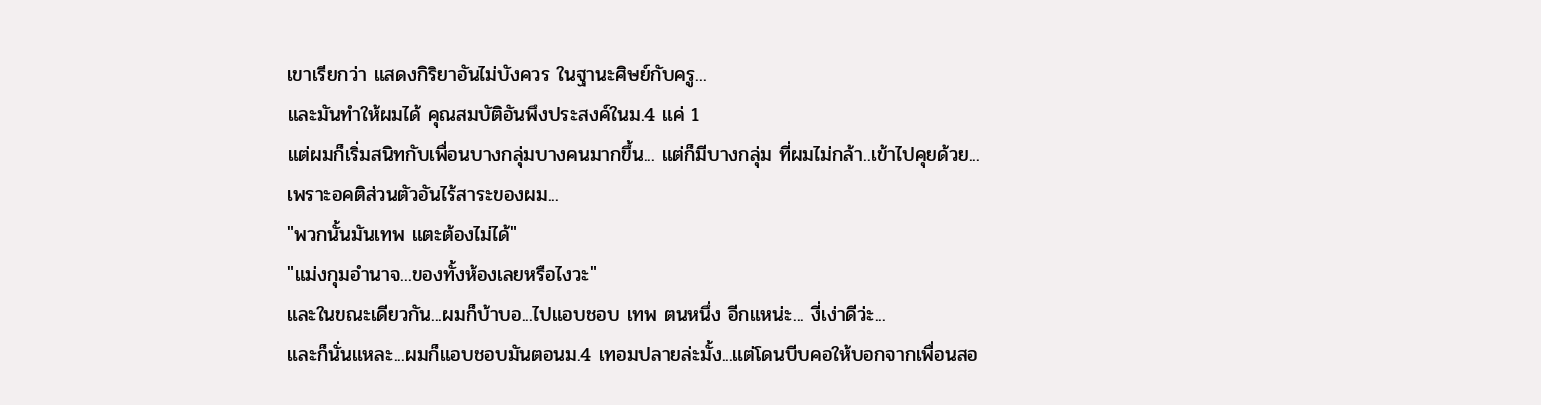เขาเรียกว่า แสดงกิริยาอันไม่บังควร ในฐานะศิษย์กับครู...
และมันทำให้ผมได้ คุณสมบัติอันพึงประสงค์ในม.4 แค่ 1
แต่ผมก็เริ่มสนิทกับเพื่อนบางกลุ่มบางคนมากขึ้น... แต่ก็มีบางกลุ่ม ที่ผมไม่กล้า..เข้าไปคุยด้วย...
เพราะอคติส่วนตัวอันไร้สาระของผม...
"พวกนั้นมันเทพ แตะต้องไม่ได้"
"แม่งกุมอำนาจ...ของทั้งห้องเลยหรือไงวะ"
และในขณะเดียวกัน...ผมก็บ้าบอ...ไปแอบชอบ เทพ ตนหนึ่ง อีกแหน่ะ... งี่เง่าดีว่ะ...
และก็นั่นแหละ...ผมก็แอบชอบมันตอนม.4 เทอมปลายล่ะมั้ง...แต่โดนบีบคอให้บอกจากเพื่อนสอ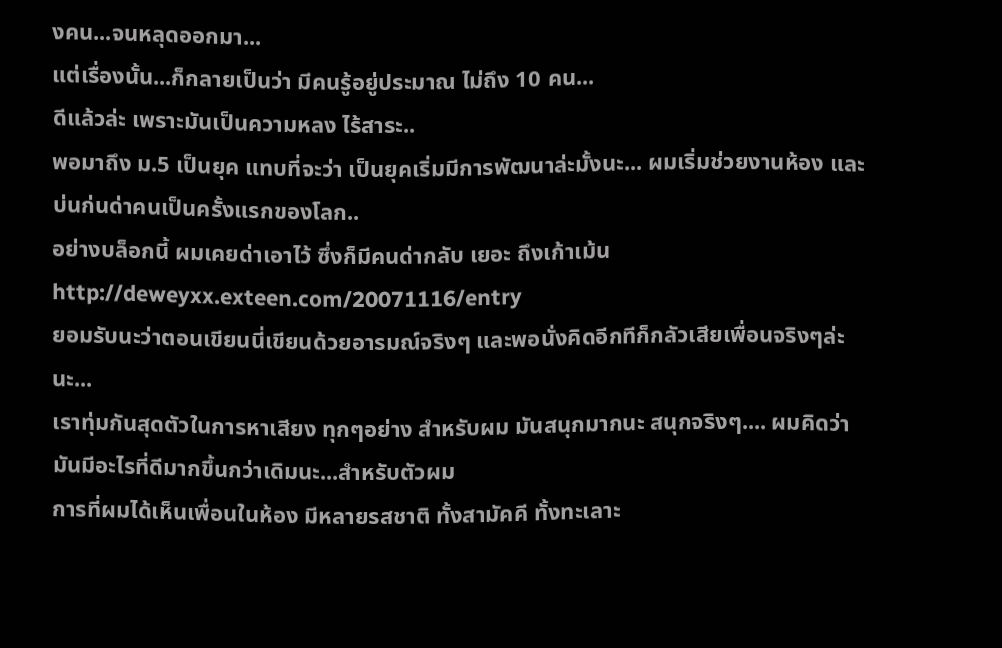งคน...จนหลุดออกมา...
แต่เรื่องนั้น...ก็กลายเป็นว่า มีคนรู้อยู่ประมาณ ไม่ถึง 10 คน...
ดีแล้วล่ะ เพราะมันเป็นความหลง ไร้สาระ..
พอมาถึง ม.5 เป็นยุค แทบที่จะว่า เป็นยุคเริ่มมีการพัฒนาล่ะมั้งนะ... ผมเริ่มช่วยงานห้อง และ บ่นก่นด่าคนเป็นครั้งแรกของโลก..
อย่างบล็อกนี้ ผมเคยด่าเอาไว้ ซึ่งก็มีคนด่ากลับ เยอะ ถึงเก้าเม้น
http://deweyxx.exteen.com/20071116/entry
ยอมรับนะว่าตอนเขียนนี่เขียนด้วยอารมณ์จริงๆ และพอนั่งคิดอีกทีก็กลัวเสียเพื่อนจริงๆล่ะนะ...
เราทุ่มกันสุดตัวในการหาเสียง ทุกๆอย่าง สำหรับผม มันสนุกมากนะ สนุกจริงๆ.... ผมคิดว่ามันมีอะไรที่ดีมากขึ้นกว่าเดิมนะ...สำหรับตัวผม
การที่ผมได้เห็นเพื่อนในห้อง มีหลายรสชาติ ทั้งสามัคคี ทั้งทะเลาะ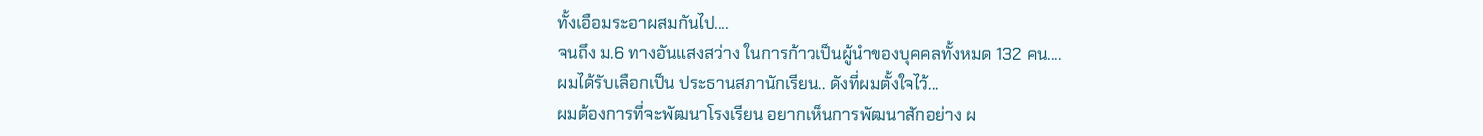ทั้งเอือมระอาผสมกันไป....
จนถึง ม.6 ทางอันแสงสว่าง ในการก้าวเป็นผู้นำของบุคคลทั้งหมด 132 คน....
ผมได้รับเลือกเป็น ประธานสภานักเรียน.. ดังที่ผมตั้งใจไว้...
ผมต้องการที่จะพัฒนาโรงเรียน อยากเห็นการพัฒนาสักอย่าง ผ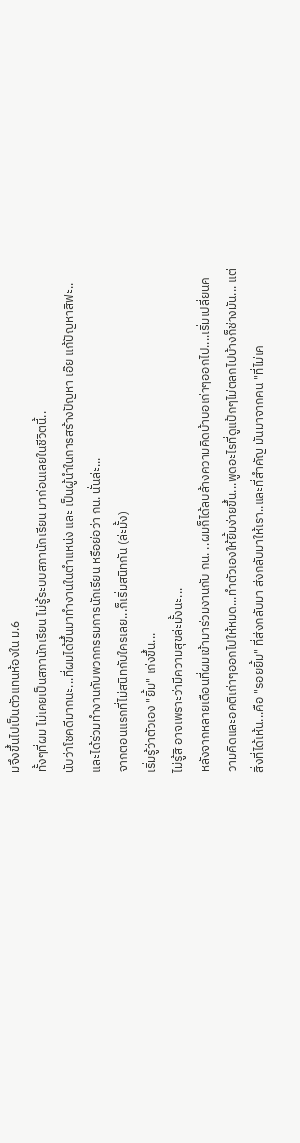มจึงขึ้นไปเป็นตัวแทนห้องใน ม.6
ทั้งๆที่ผม ไม่เคยเป็นสภานักเรียน ไม่รู้ระบบสภานักเรียน มาก่อนเลยในชีวิตนี้..
นับว่าโชคดีมากนะ...ที่ผมได้ขึ้นมาทำงานในตำแหน่ง และ เป็นผู้นำในการสร้างปัญหา เอ๊ย แก้ปัญหาสิฟะ..
และได้ร่วมทำงานกับพวกกรรมการนักเรียน หรือย่อว่า กน. นั่นล่ะ...
จากตอนแรกที่ไม่สนิทกับใครเลย...ก็เริ่มสนิทกัน (ล่ะมั้ง)
เริ่มรู้ว่าตัวเอง "ยิ้ม" เก่งขึ้น...
ไม่รู้สิ อาจเพราะว่ามีความสุขล่ะมั้งนะ...
หลังจากหลายเดือนที่ผมเข้ามาร่วมงานกับ กน. ..ผมก็ได้ลบล้างความคิดบ้าบอเก่าๆออกไป....เริ่มเปลี่ยนความคิดและอคติเก่าๆออกไปให้หมด...ทำตัวเองให้ยิ้มง่ายขึ้น...พูดอะไรที่ดูแป้กๆไม่ตลกไปบ้างก็ช่างมัน... แต่สิ่งที่ได้เห้น...คือ "รอยยิ้ม" ที่ส่งกลับมา ส่งกลับมาให้เรา..และที่สำคัญ มันมาจากคน "ที่ไม่เค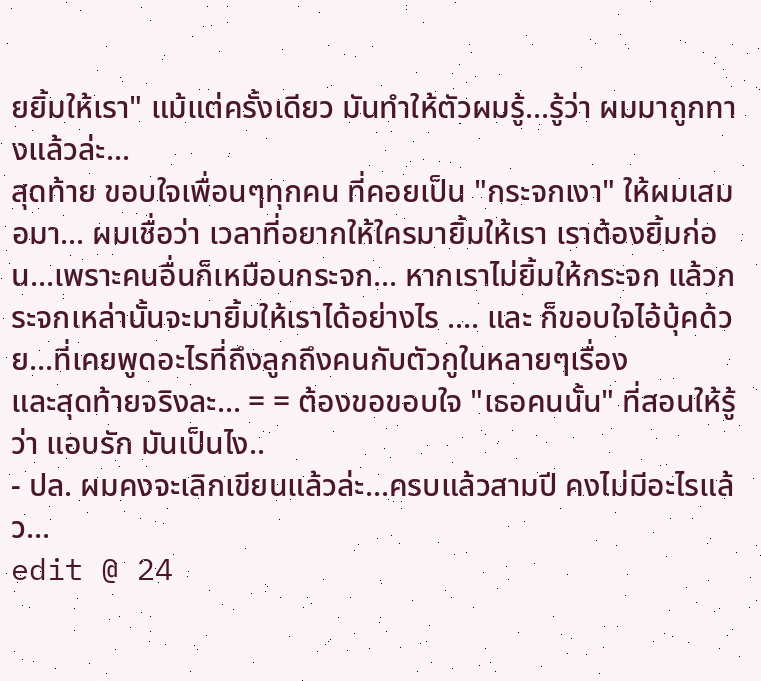ยยิ้มให้เรา" แม้แต่ครั้งเดียว มันทำให้ตัวผมรู้...รู้ว่า ผมมาถูกทางแล้วล่ะ...
สุดท้าย ขอบใจเพื่อนๆทุกคน ที่คอยเป็น "กระจกเงา" ให้ผมเสมอมา... ผมเชื่อว่า เวลาที่อยากให้ใครมายิ้มให้เรา เราต้องยิ้มก่อน...เพราะคนอื่นก็เหมือนกระจก... หากเราไม่ยิ้มให้กระจก แล้วกระจกเหล่านั้นจะมายิ้มให้เราได้อย่างไร .... และ ก็ขอบใจไอ้บุ้คด้วย...ที่เคยพูดอะไรที่ถึงลูกถึงคนกับตัวกูในหลายๆเรื่อง
และสุดท้ายจริงละ... = = ต้องขอขอบใจ "เธอคนนั้น" ที่สอนให้รู้ว่า แอบรัก มันเป็นไง..
- ปล. ผมคงจะเลิกเขียนแล้วล่ะ...ครบแล้วสามปี คงไม่มีอะไรแล้ว...
edit @ 24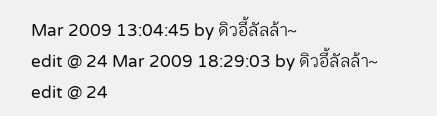Mar 2009 13:04:45 by ดิวอี้ลัลล้า~
edit @ 24 Mar 2009 18:29:03 by ดิวอี้ลัลล้า~
edit @ 24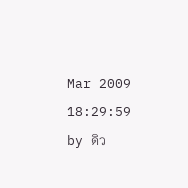Mar 2009 18:29:59 by ดิว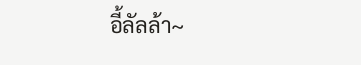อี้ลัลล้า~